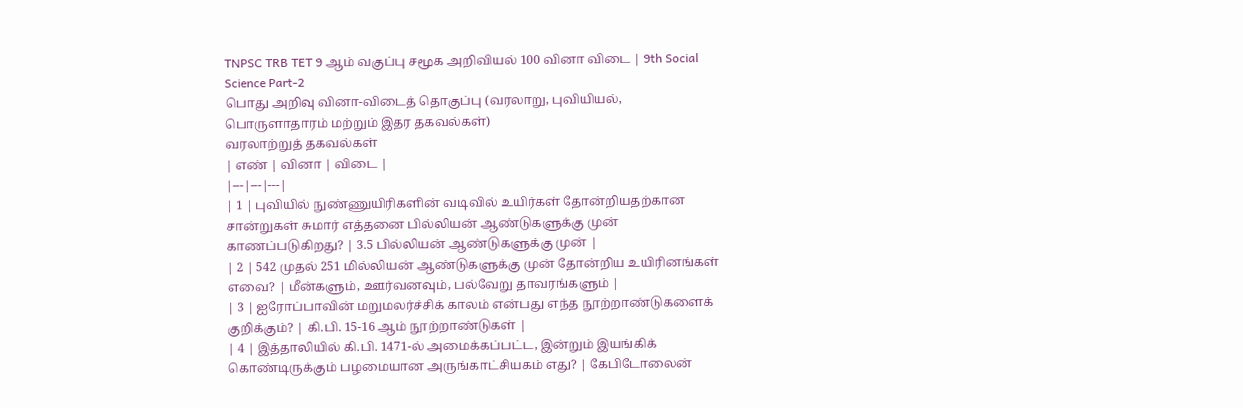TNPSC TRB TET 9 ஆம் வகுப்பு சமூக அறிவியல் 100 வினா விடை | 9th Social Science Part-2
பொது அறிவு வினா-விடைத் தொகுப்பு (வரலாறு, புவியியல், பொருளாதாரம் மற்றும் இதர தகவல்கள்)
வரலாற்றுத் தகவல்கள்
| எண் | வினா | விடை |
|---|---|---|
| 1 | புவியில் நுண்ணுயிரிகளின் வடிவில் உயிர்கள் தோன்றியதற்கான சான்றுகள் சுமார் எத்தனை பில்லியன் ஆண்டுகளுக்கு முன் காணப்படுகிறது? | 3.5 பில்லியன் ஆண்டுகளுக்கு முன் |
| 2 | 542 முதல் 251 மில்லியன் ஆண்டுகளுக்கு முன் தோன்றிய உயிரினங்கள் எவை? | மீன்களும், ஊர்வனவும், பல்வேறு தாவரங்களும் |
| 3 | ஐரோப்பாவின் மறுமலர்ச்சிக் காலம் என்பது எந்த நூற்றாண்டுகளைக் குறிக்கும்? | கி.பி. 15-16 ஆம் நூற்றாண்டுகள் |
| 4 | இத்தாலியில் கி.பி. 1471-ல் அமைக்கப்பட்ட, இன்றும் இயங்கிக் கொண்டிருக்கும் பழமையான அருங்காட்சியகம் எது? | கேபிடோலைன்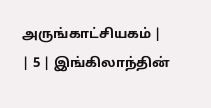அருங்காட்சியகம் |
| 5 | இங்கிலாந்தின்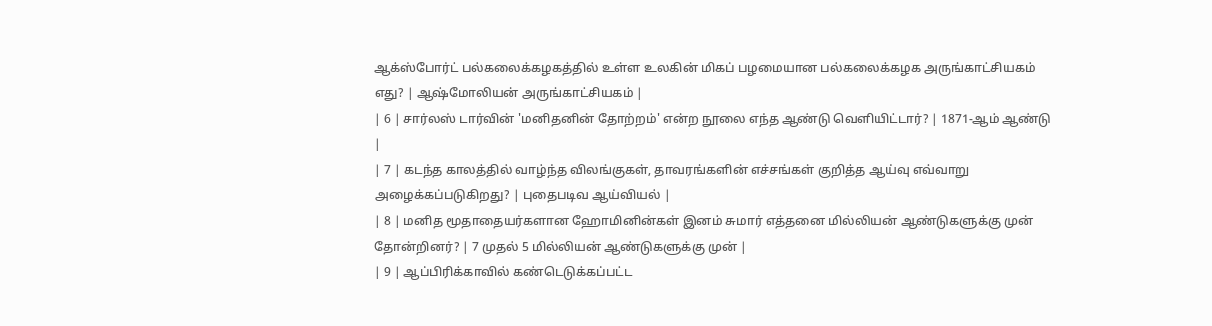ஆக்ஸ்போர்ட் பல்கலைக்கழகத்தில் உள்ள உலகின் மிகப் பழமையான பல்கலைக்கழக அருங்காட்சியகம் எது? | ஆஷ்மோலியன் அருங்காட்சியகம் |
| 6 | சார்லஸ் டார்வின் 'மனிதனின் தோற்றம்' என்ற நூலை எந்த ஆண்டு வெளியிட்டார்? | 1871-ஆம் ஆண்டு |
| 7 | கடந்த காலத்தில் வாழ்ந்த விலங்குகள், தாவரங்களின் எச்சங்கள் குறித்த ஆய்வு எவ்வாறு அழைக்கப்படுகிறது? | புதைபடிவ ஆய்வியல் |
| 8 | மனித மூதாதையர்களான ஹோமினின்கள் இனம் சுமார் எத்தனை மில்லியன் ஆண்டுகளுக்கு முன் தோன்றினர்? | 7 முதல் 5 மில்லியன் ஆண்டுகளுக்கு முன் |
| 9 | ஆப்பிரிக்காவில் கண்டெடுக்கப்பட்ட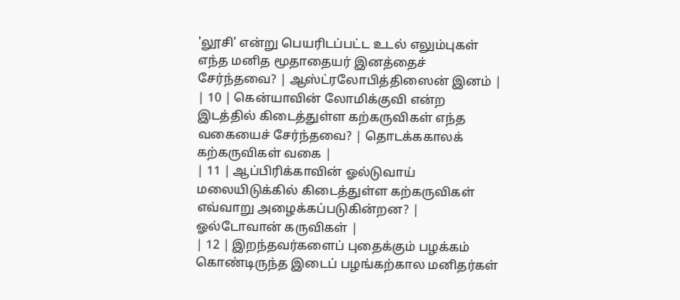'லூசி' என்று பெயரிடப்பட்ட உடல் எலும்புகள் எந்த மனித மூதாதையர் இனத்தைச் சேர்ந்தவை? | ஆஸ்ட்ரலோபித்திஸைன் இனம் |
| 10 | கென்யாவின் லோமிக்குவி என்ற இடத்தில் கிடைத்துள்ள கற்கருவிகள் எந்த வகையைச் சேர்ந்தவை? | தொடக்ககாலக் கற்கருவிகள் வகை |
| 11 | ஆப்பிரிக்காவின் ஓல்டுவாய் மலையிடுக்கில் கிடைத்துள்ள கற்கருவிகள் எவ்வாறு அழைக்கப்படுகின்றன? | ஓல்டோவான் கருவிகள் |
| 12 | இறந்தவர்களைப் புதைக்கும் பழக்கம் கொண்டிருந்த இடைப் பழங்கற்கால மனிதர்கள்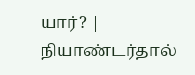யார்? | நியாண்டர்தால்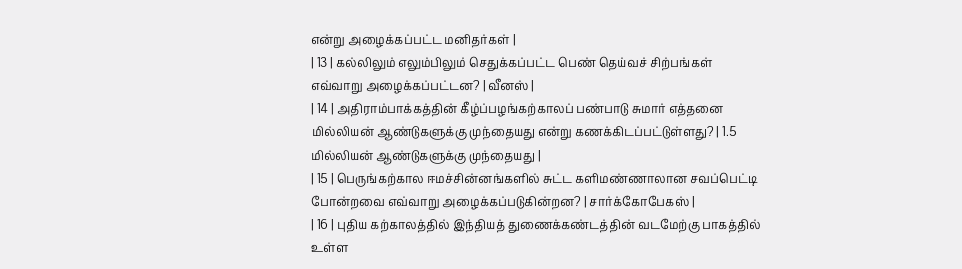என்று அழைக்கப்பட்ட மனிதர்கள் |
| 13 | கல்லிலும் எலும்பிலும் செதுக்கப்பட்ட பெண் தெய்வச் சிற்பங்கள் எவ்வாறு அழைக்கப்பட்டன? | வீனஸ் |
| 14 | அதிராம்பாக்கத்தின் கீழ்ப்பழங்கற்காலப் பண்பாடு சுமார் எத்தனை மில்லியன் ஆண்டுகளுக்கு முந்தையது என்று கணக்கிடப்பட்டுள்ளது? | 1.5 மில்லியன் ஆண்டுகளுக்கு முந்தையது |
| 15 | பெருங்கற்கால ஈமச்சின்னங்களில் சுட்ட களிமண்ணாலான சவப்பெட்டி போன்றவை எவ்வாறு அழைக்கப்படுகின்றன? | சார்க்கோபேகஸ் |
| 16 | புதிய கற்காலத்தில் இந்தியத் துணைக்கண்டத்தின் வடமேற்கு பாகத்தில் உள்ள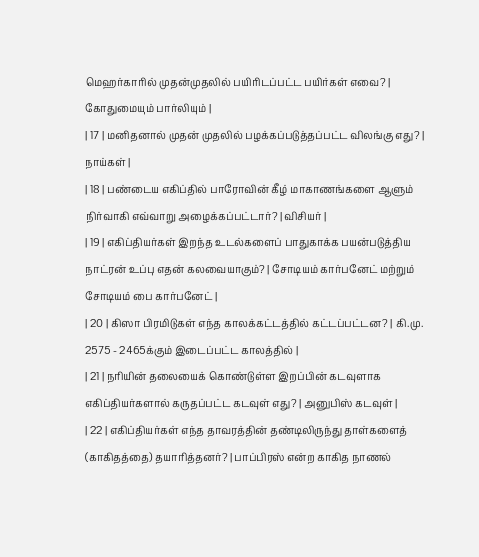மெஹர்காரில் முதன்முதலில் பயிரிடப்பட்ட பயிர்கள் எவை? | கோதுமையும் பார்லியும் |
| 17 | மனிதனால் முதன் முதலில் பழக்கப்படுத்தப்பட்ட விலங்கு எது? | நாய்கள் |
| 18 | பண்டைய எகிப்தில் பாரோவின் கீழ் மாகாணங்களை ஆளும் நிர்வாகி எவ்வாறு அழைக்கப்பட்டார்? | விசியர் |
| 19 | எகிப்தியர்கள் இறந்த உடல்களைப் பாதுகாக்க பயன்படுத்திய நாட்ரன் உப்பு எதன் கலவையாகும்? | சோடியம் கார்பனேட் மற்றும் சோடியம் பை கார்பனேட் |
| 20 | கிஸா பிரமிடுகள் எந்த காலக்கட்டத்தில் கட்டப்பட்டன? | கி.மு. 2575 - 2465க்கும் இடைப்பட்ட காலத்தில் |
| 21 | நரியின் தலையைக் கொண்டுள்ள இறப்பின் கடவுளாக எகிப்தியர்களால் கருதப்பட்ட கடவுள் எது? | அனுபிஸ் கடவுள் |
| 22 | எகிப்தியர்கள் எந்த தாவரத்தின் தண்டிலிருந்து தாள்களைத் (காகிதத்தை) தயாரித்தனர்? | பாப்பிரஸ் என்ற காகித நாணல்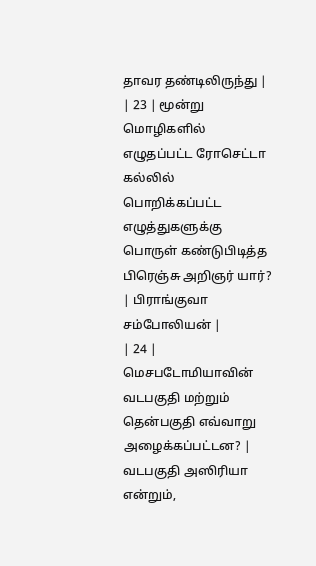தாவர தண்டிலிருந்து |
| 23 | மூன்று மொழிகளில் எழுதப்பட்ட ரோசெட்டா கல்லில் பொறிக்கப்பட்ட எழுத்துகளுக்கு பொருள் கண்டுபிடித்த பிரெஞ்சு அறிஞர் யார்? | பிராங்குவா சம்போலியன் |
| 24 | மெசபடோமியாவின் வடபகுதி மற்றும் தென்பகுதி எவ்வாறு அழைக்கப்பட்டன? | வடபகுதி அஸிரியா என்றும்,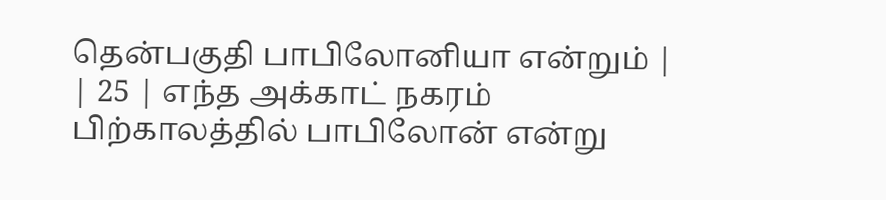தென்பகுதி பாபிலோனியா என்றும் |
| 25 | எந்த அக்காட் நகரம் பிற்காலத்தில் பாபிலோன் என்று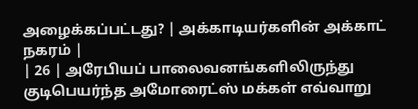அழைக்கப்பட்டது? | அக்காடியர்களின் அக்காட் நகரம் |
| 26 | அரேபியப் பாலைவனங்களிலிருந்து குடிபெயர்ந்த அமோரைட்ஸ் மக்கள் எவ்வாறு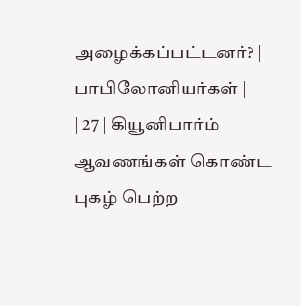அழைக்கப்பட்டனர்? | பாபிலோனியர்கள் |
| 27 | கியூனிபார்ம் ஆவணங்கள் கொண்ட புகழ் பெற்ற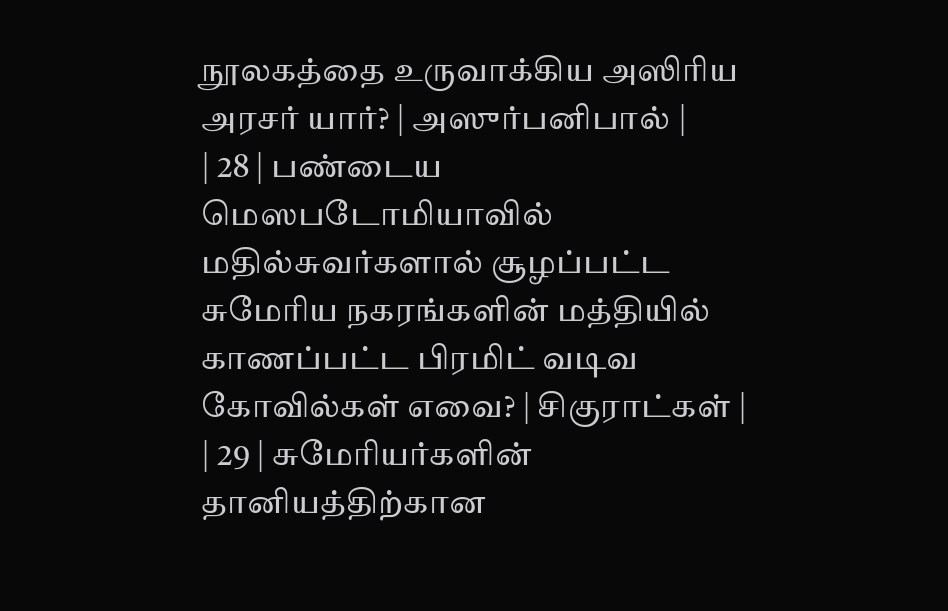நூலகத்தை உருவாக்கிய அஸிரிய அரசர் யார்? | அஸுர்பனிபால் |
| 28 | பண்டைய மெஸபடோமியாவில் மதில்சுவர்களால் சூழப்பட்ட சுமேரிய நகரங்களின் மத்தியில் காணப்பட்ட பிரமிட் வடிவ கோவில்கள் எவை? | சிகுராட்கள் |
| 29 | சுமேரியர்களின் தானியத்திற்கான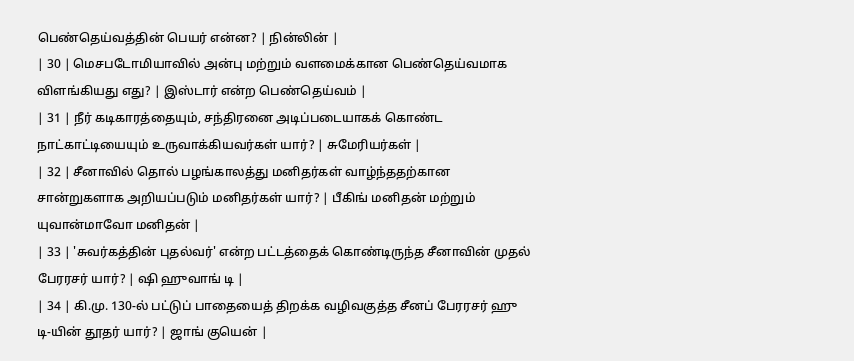பெண்தெய்வத்தின் பெயர் என்ன? | நின்லின் |
| 30 | மெசபடோமியாவில் அன்பு மற்றும் வளமைக்கான பெண்தெய்வமாக விளங்கியது எது? | இஸ்டார் என்ற பெண்தெய்வம் |
| 31 | நீர் கடிகாரத்தையும், சந்திரனை அடிப்படையாகக் கொண்ட நாட்காட்டியையும் உருவாக்கியவர்கள் யார்? | சுமேரியர்கள் |
| 32 | சீனாவில் தொல் பழங்காலத்து மனிதர்கள் வாழ்ந்ததற்கான சான்றுகளாக அறியப்படும் மனிதர்கள் யார்? | பீகிங் மனிதன் மற்றும் யுவான்மாவோ மனிதன் |
| 33 | 'சுவர்கத்தின் புதல்வர்' என்ற பட்டத்தைக் கொண்டிருந்த சீனாவின் முதல் பேரரசர் யார்? | ஷி ஹுவாங் டி |
| 34 | கி.மு. 130-ல் பட்டுப் பாதையைத் திறக்க வழிவகுத்த சீனப் பேரரசர் ஹு டி-யின் தூதர் யார்? | ஜாங் குயென் |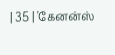| 35 | 'கேனன்ஸ்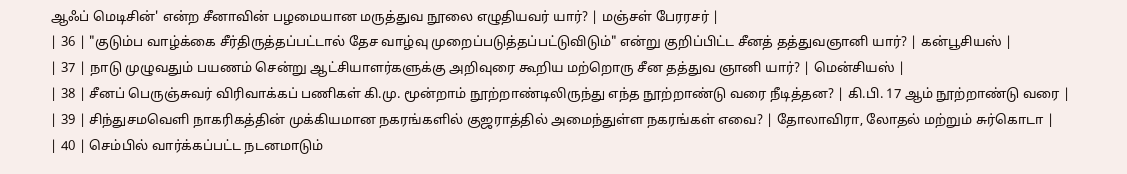ஆஃப் மெடிசின்' என்ற சீனாவின் பழமையான மருத்துவ நூலை எழுதியவர் யார்? | மஞ்சள் பேரரசர் |
| 36 | "குடும்ப வாழ்க்கை சீர்திருத்தப்பட்டால் தேச வாழ்வு முறைப்படுத்தப்பட்டுவிடும்" என்று குறிப்பிட்ட சீனத் தத்துவஞானி யார்? | கன்பூசியஸ் |
| 37 | நாடு முழுவதும் பயணம் சென்று ஆட்சியாளர்களுக்கு அறிவுரை கூறிய மற்றொரு சீன தத்துவ ஞானி யார்? | மென்சியஸ் |
| 38 | சீனப் பெருஞ்சுவர் விரிவாக்கப் பணிகள் கி.மு. மூன்றாம் நூற்றாண்டிலிருந்து எந்த நூற்றாண்டு வரை நீடித்தன? | கி.பி. 17 ஆம் நூற்றாண்டு வரை |
| 39 | சிந்துசமவெளி நாகரிகத்தின் முக்கியமான நகரங்களில் குஜராத்தில் அமைந்துள்ள நகரங்கள் எவை? | தோலாவிரா, லோதல் மற்றும் சுர்கொடா |
| 40 | செம்பில் வார்க்கப்பட்ட நடனமாடும்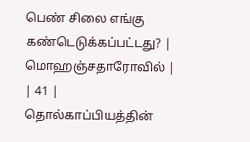பெண் சிலை எங்கு கண்டெடுக்கப்பட்டது? | மொஹஞ்சதாரோவில் |
| 41 | தொல்காப்பியத்தின்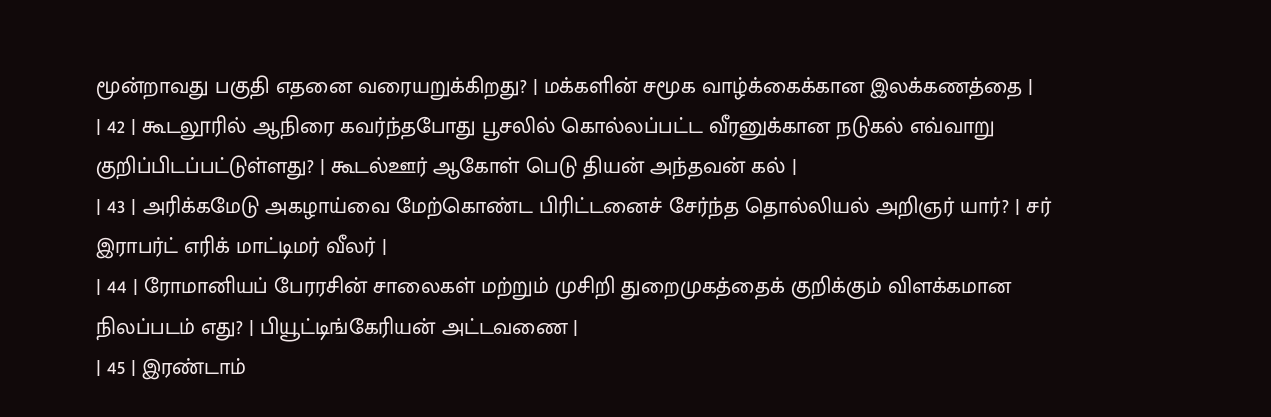மூன்றாவது பகுதி எதனை வரையறுக்கிறது? | மக்களின் சமூக வாழ்க்கைக்கான இலக்கணத்தை |
| 42 | கூடலூரில் ஆநிரை கவர்ந்தபோது பூசலில் கொல்லப்பட்ட வீரனுக்கான நடுகல் எவ்வாறு குறிப்பிடப்பட்டுள்ளது? | கூடல்ஊர் ஆகோள் பெடு தியன் அந்தவன் கல் |
| 43 | அரிக்கமேடு அகழாய்வை மேற்கொண்ட பிரிட்டனைச் சேர்ந்த தொல்லியல் அறிஞர் யார்? | சர் இராபர்ட் எரிக் மாட்டிமர் வீலர் |
| 44 | ரோமானியப் பேரரசின் சாலைகள் மற்றும் முசிறி துறைமுகத்தைக் குறிக்கும் விளக்கமான நிலப்படம் எது? | பியூட்டிங்கேரியன் அட்டவணை |
| 45 | இரண்டாம்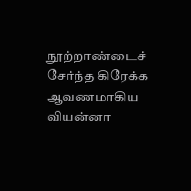நூற்றாண்டைச் சேர்ந்த கிரேக்க ஆவணமாகிய வியன்னா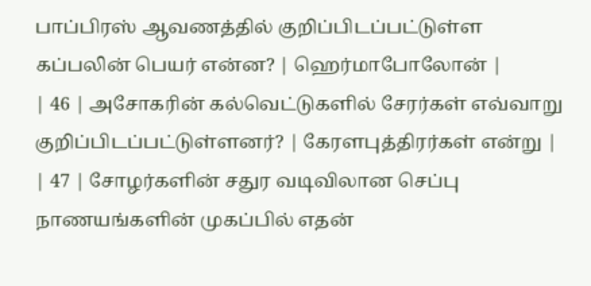பாப்பிரஸ் ஆவணத்தில் குறிப்பிடப்பட்டுள்ள கப்பலின் பெயர் என்ன? | ஹெர்மாபோலோன் |
| 46 | அசோகரின் கல்வெட்டுகளில் சேரர்கள் எவ்வாறு குறிப்பிடப்பட்டுள்ளனர்? | கேரளபுத்திரர்கள் என்று |
| 47 | சோழர்களின் சதுர வடிவிலான செப்பு நாணயங்களின் முகப்பில் எதன்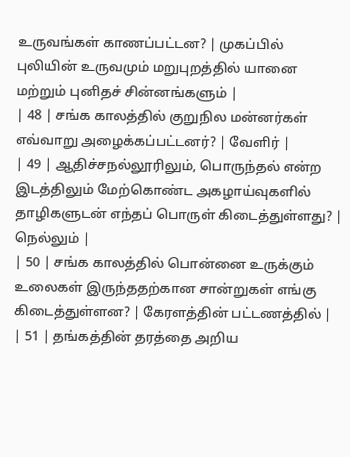உருவங்கள் காணப்பட்டன? | முகப்பில் புலியின் உருவமும் மறுபுறத்தில் யானை மற்றும் புனிதச் சின்னங்களும் |
| 48 | சங்க காலத்தில் குறுநில மன்னர்கள் எவ்வாறு அழைக்கப்பட்டனர்? | வேளிர் |
| 49 | ஆதிச்சநல்லூரிலும், பொருந்தல் என்ற இடத்திலும் மேற்கொண்ட அகழாய்வுகளில் தாழிகளுடன் எந்தப் பொருள் கிடைத்துள்ளது? | நெல்லும் |
| 50 | சங்க காலத்தில் பொன்னை உருக்கும் உலைகள் இருந்ததற்கான சான்றுகள் எங்கு கிடைத்துள்ளன? | கேரளத்தின் பட்டணத்தில் |
| 51 | தங்கத்தின் தரத்தை அறிய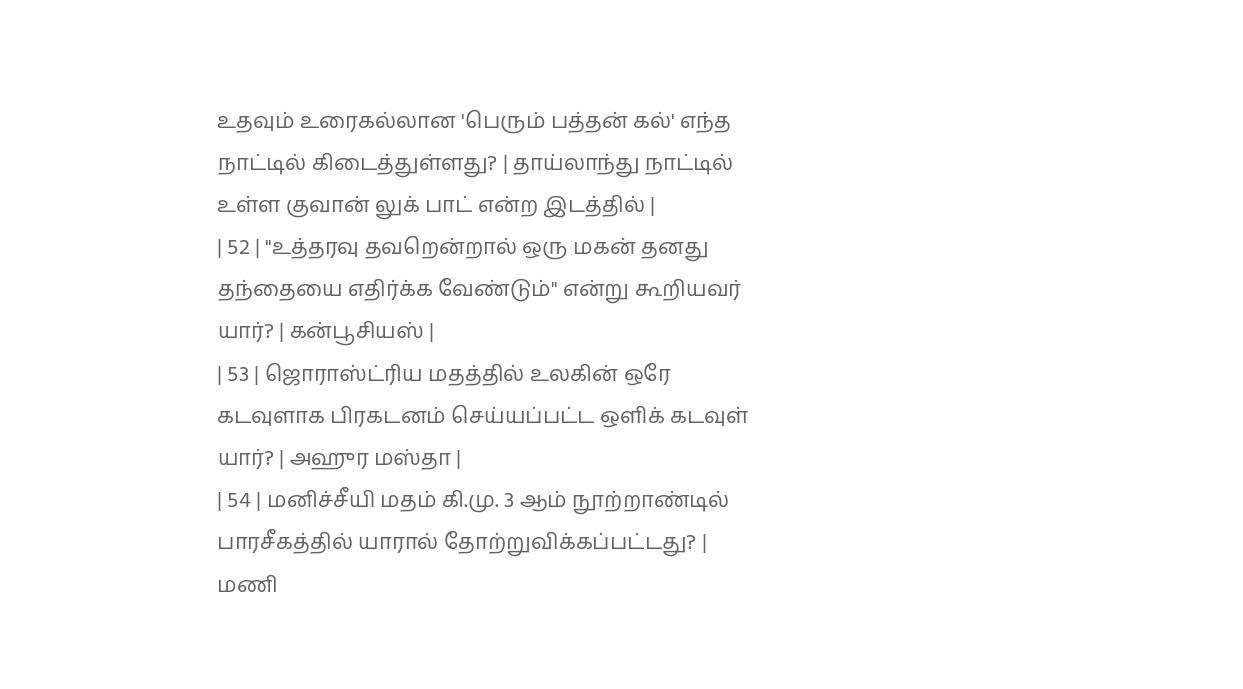உதவும் உரைகல்லான 'பெரும் பத்தன் கல்' எந்த நாட்டில் கிடைத்துள்ளது? | தாய்லாந்து நாட்டில் உள்ள குவான் லுக் பாட் என்ற இடத்தில் |
| 52 | "உத்தரவு தவறென்றால் ஒரு மகன் தனது தந்தையை எதிர்க்க வேண்டும்" என்று கூறியவர் யார்? | கன்பூசியஸ் |
| 53 | ஜொராஸ்ட்ரிய மதத்தில் உலகின் ஒரே கடவுளாக பிரகடனம் செய்யப்பட்ட ஒளிக் கடவுள் யார்? | அஹுர மஸ்தா |
| 54 | மனிச்சீயி மதம் கி.மு. 3 ஆம் நூற்றாண்டில் பாரசீகத்தில் யாரால் தோற்றுவிக்கப்பட்டது? | மணி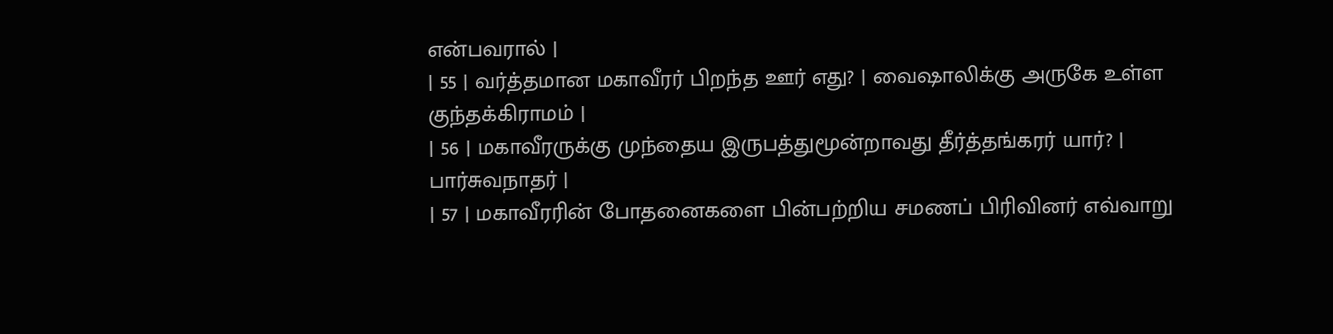என்பவரால் |
| 55 | வர்த்தமான மகாவீரர் பிறந்த ஊர் எது? | வைஷாலிக்கு அருகே உள்ள குந்தக்கிராமம் |
| 56 | மகாவீரருக்கு முந்தைய இருபத்துமூன்றாவது தீர்த்தங்கரர் யார்? | பார்சுவநாதர் |
| 57 | மகாவீரரின் போதனைகளை பின்பற்றிய சமணப் பிரிவினர் எவ்வாறு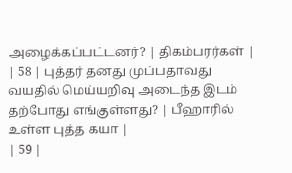அழைக்கப்பட்டனர்? | திகம்பரர்கள் |
| 58 | புத்தர் தனது முப்பதாவது வயதில் மெய்யறிவு அடைந்த இடம் தற்போது எங்குள்ளது? | பீஹாரில் உள்ள புத்த கயா |
| 59 |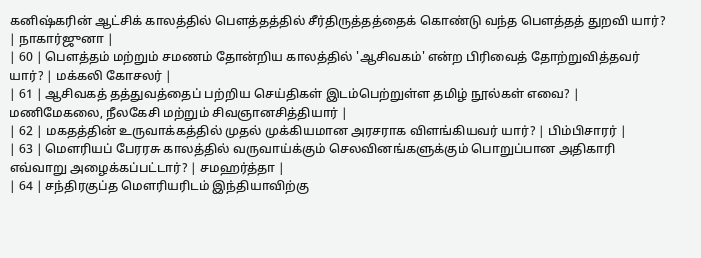கனிஷ்கரின் ஆட்சிக் காலத்தில் பௌத்தத்தில் சீர்திருத்தத்தைக் கொண்டு வந்த பௌத்தத் துறவி யார்? | நாகார்ஜுனா |
| 60 | பௌத்தம் மற்றும் சமணம் தோன்றிய காலத்தில் 'ஆசிவகம்' என்ற பிரிவைத் தோற்றுவித்தவர் யார்? | மக்கலி கோசலர் |
| 61 | ஆசிவகத் தத்துவத்தைப் பற்றிய செய்திகள் இடம்பெற்றுள்ள தமிழ் நூல்கள் எவை? | மணிமேகலை, நீலகேசி மற்றும் சிவஞானசித்தியார் |
| 62 | மகதத்தின் உருவாக்கத்தில் முதல் முக்கியமான அரசராக விளங்கியவர் யார்? | பிம்பிசாரர் |
| 63 | மௌரியப் பேரரசு காலத்தில் வருவாய்க்கும் செலவினங்களுக்கும் பொறுப்பான அதிகாரி எவ்வாறு அழைக்கப்பட்டார்? | சமஹர்த்தா |
| 64 | சந்திரகுப்த மௌரியரிடம் இந்தியாவிற்கு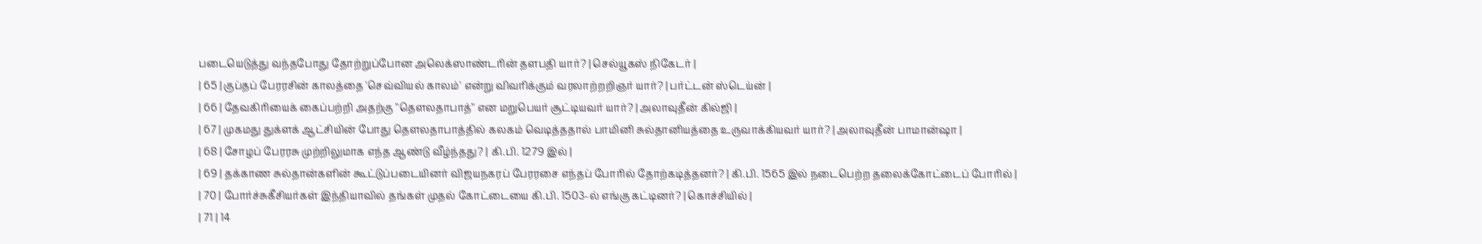படையெடுத்து வந்தபோது தோற்றுப்போன அலெக்ஸாண்டரின் தளபதி யார்? | செல்யூகஸ் நிகேடர் |
| 65 | குப்தப் பேரரசின் காலத்தை 'செவ்வியல் காலம்' என்று விவரிக்கும் வரலாற்றறிஞர் யார்? | பர்ட்டன் ஸ்டெய்ன் |
| 66 | தேவகிரியைக் கைப்பற்றி அதற்கு "தௌலதாபாத்" என மறுபெயர் சூட்டியவர் யார்? | அலாவுதீன் கில்ஜி |
| 67 | முகமது துக்ளக் ஆட்சியின் போது தௌலதாபாத்தில் கலகம் வெடித்ததால் பாமினி சுல்தானியத்தை உருவாக்கியவர் யார்? | அலாவுதீன் பாமான்ஷா |
| 68 | சோழப் பேரரசு முற்றிலுமாக எந்த ஆண்டு வீழ்ந்தது? | கி.பி. 1279 இல் |
| 69 | தக்காண சுல்தான்களின் கூட்டுப்படையினர் விஜயநகரப் பேரரசை எந்தப் போரில் தோற்கடித்தனர்? | கி.பி. 1565 இல் நடைபெற்ற தலைக்கோட்டைப் போரில் |
| 70 | போர்ச்சுகீசியர்கள் இந்தியாவில் தங்கள் முதல் கோட்டையை கி.பி. 1503-ல் எங்கு கட்டினர்? | கொச்சியில் |
| 71 | 14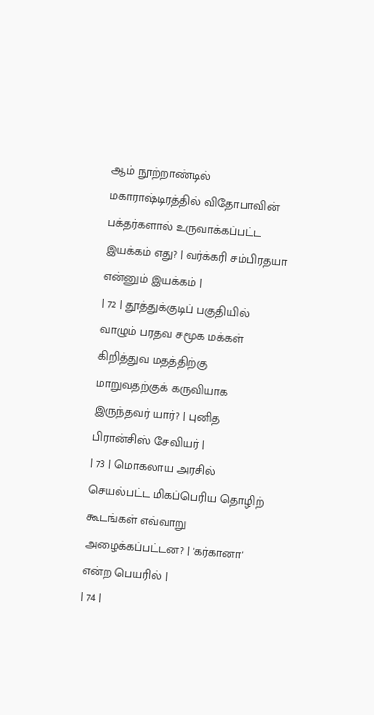ஆம் நூற்றாண்டில் மகாராஷ்டிரத்தில் விதோபாவின் பக்தர்களால் உருவாக்கப்பட்ட இயக்கம் எது? | வர்க்கரி சம்பிரதயா என்னும் இயக்கம் |
| 72 | தூத்துக்குடிப் பகுதியில் வாழும் பரதவ சமூக மக்கள் கிறித்துவ மதத்திற்கு மாறுவதற்குக் கருவியாக இருந்தவர் யார்? | புனித பிரான்சிஸ் சேவியர் |
| 73 | மொகலாய அரசில் செயல்பட்ட மிகப்பெரிய தொழிற் கூடங்கள் எவ்வாறு அழைக்கப்பட்டன? | 'கர்கானா' என்ற பெயரில் |
| 74 |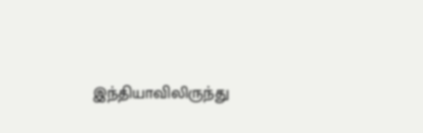இந்தியாவிலிருந்து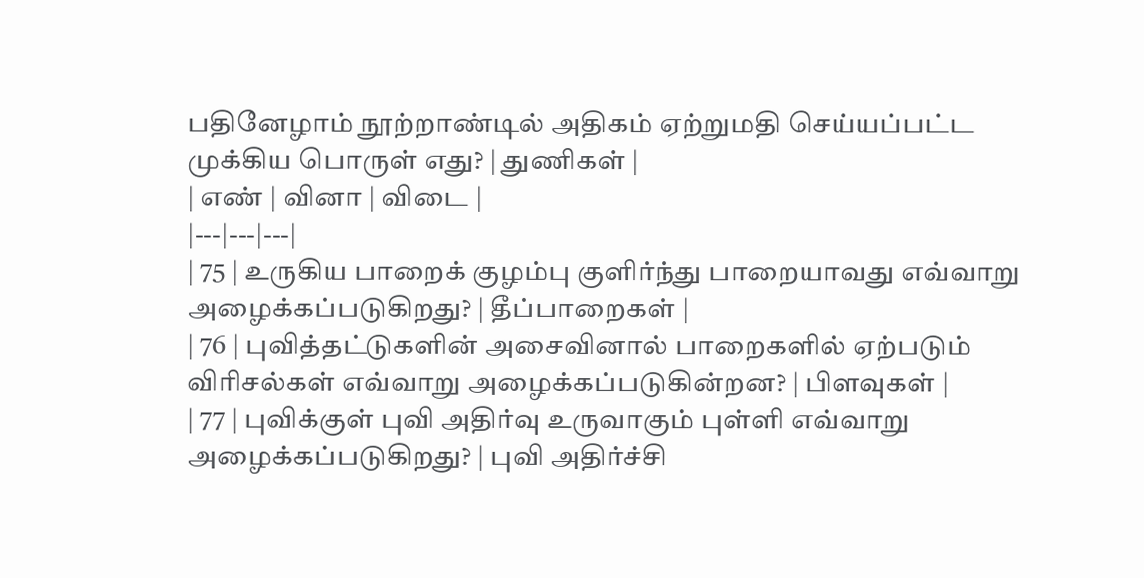பதினேழாம் நூற்றாண்டில் அதிகம் ஏற்றுமதி செய்யப்பட்ட முக்கிய பொருள் எது? | துணிகள் |
| எண் | வினா | விடை |
|---|---|---|
| 75 | உருகிய பாறைக் குழம்பு குளிர்ந்து பாறையாவது எவ்வாறு அழைக்கப்படுகிறது? | தீப்பாறைகள் |
| 76 | புவித்தட்டுகளின் அசைவினால் பாறைகளில் ஏற்படும் விரிசல்கள் எவ்வாறு அழைக்கப்படுகின்றன? | பிளவுகள் |
| 77 | புவிக்குள் புவி அதிர்வு உருவாகும் புள்ளி எவ்வாறு அழைக்கப்படுகிறது? | புவி அதிர்ச்சி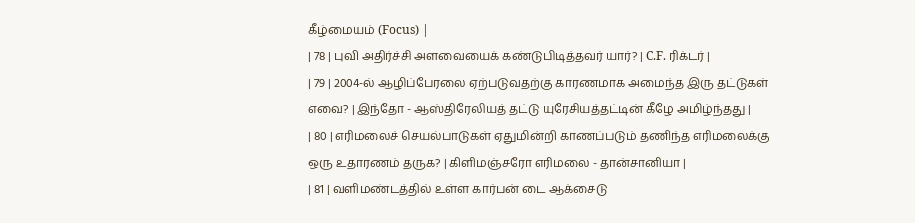கீழ்மையம் (Focus) |
| 78 | புவி அதிர்ச்சி அளவையைக் கண்டுபிடித்தவர் யார்? | C.F. ரிக்டர் |
| 79 | 2004-ல் ஆழிப்பேரலை ஏற்படுவதற்கு காரணமாக அமைந்த இரு தட்டுகள் எவை? | இந்தோ - ஆஸ்திரேலியத் தட்டு யுரேசியத்தட்டின் கீழே அமிழ்ந்தது |
| 80 | எரிமலைச் செயல்பாடுகள் ஏதுமின்றி காணப்படும் தணிந்த எரிமலைக்கு ஒரு உதாரணம் தருக? | கிளிமஞ்சரோ எரிமலை - தான்சானியா |
| 81 | வளிமண்டத்தில் உள்ள கார்பன் டை ஆக்சைடு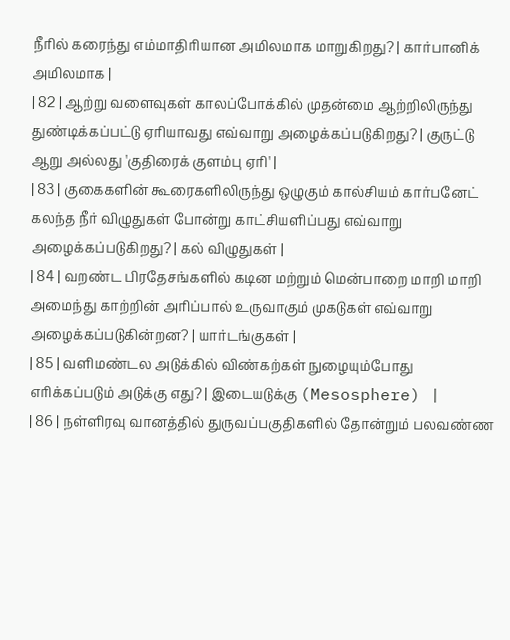நீரில் கரைந்து எம்மாதிரியான அமிலமாக மாறுகிறது? | கார்பானிக் அமிலமாக |
| 82 | ஆற்று வளைவுகள் காலப்போக்கில் முதன்மை ஆற்றிலிருந்து துண்டிக்கப்பட்டு ஏரியாவது எவ்வாறு அழைக்கப்படுகிறது? | குருட்டு ஆறு அல்லது 'குதிரைக் குளம்பு ஏரி' |
| 83 | குகைகளின் கூரைகளிலிருந்து ஒழுகும் கால்சியம் கார்பனேட் கலந்த நீர் விழுதுகள் போன்று காட்சியளிப்பது எவ்வாறு அழைக்கப்படுகிறது? | கல் விழுதுகள் |
| 84 | வறண்ட பிரதேசங்களில் கடின மற்றும் மென்பாறை மாறி மாறி அமைந்து காற்றின் அரிப்பால் உருவாகும் முகடுகள் எவ்வாறு அழைக்கப்படுகின்றன? | யார்டங்குகள் |
| 85 | வளிமண்டல அடுக்கில் விண்கற்கள் நுழையும்போது எரிக்கப்படும் அடுக்கு எது? | இடையடுக்கு (Mesosphere) |
| 86 | நள்ளிரவு வானத்தில் துருவப்பகுதிகளில் தோன்றும் பலவண்ண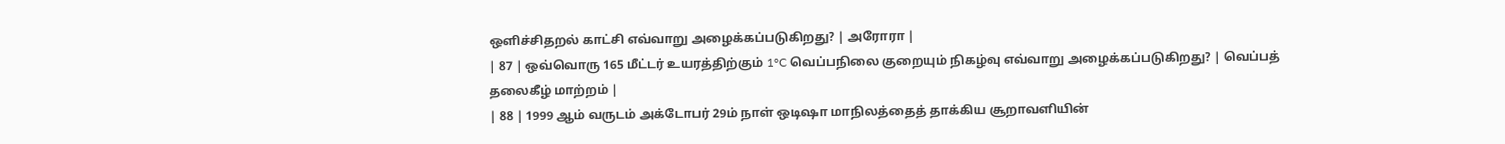ஒளிச்சிதறல் காட்சி எவ்வாறு அழைக்கப்படுகிறது? | அரோரா |
| 87 | ஒவ்வொரு 165 மீட்டர் உயரத்திற்கும் 1°C வெப்பநிலை குறையும் நிகழ்வு எவ்வாறு அழைக்கப்படுகிறது? | வெப்பத் தலைகீழ் மாற்றம் |
| 88 | 1999 ஆம் வருடம் அக்டோபர் 29ம் நாள் ஒடிஷா மாநிலத்தைத் தாக்கிய சூறாவளியின்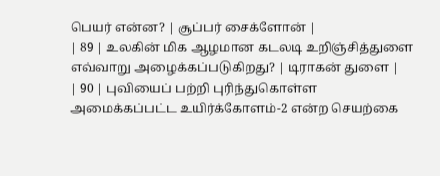பெயர் என்ன? | சூப்பர் சைக்ளோன் |
| 89 | உலகின் மிக ஆழமான கடலடி உறிஞ்சித்துளை எவ்வாறு அழைக்கப்படுகிறது? | டிராகன் துளை |
| 90 | புவியைப் பற்றி புரிந்துகொள்ள அமைக்கப்பட்ட உயிர்க்கோளம்-2 என்ற செயற்கை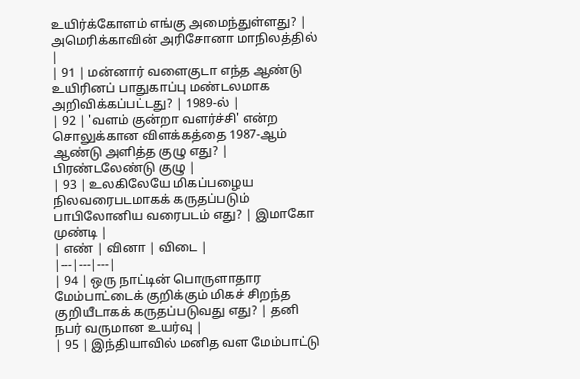உயிர்க்கோளம் எங்கு அமைந்துள்ளது? | அமெரிக்காவின் அரிசோனா மாநிலத்தில் |
| 91 | மன்னார் வளைகுடா எந்த ஆண்டு உயிரினப் பாதுகாப்பு மண்டலமாக அறிவிக்கப்பட்டது? | 1989-ல் |
| 92 | 'வளம் குன்றா வளர்ச்சி' என்ற சொலுக்கான விளக்கத்தை 1987-ஆம் ஆண்டு அளித்த குழு எது? | பிரண்டலேண்டு குழு |
| 93 | உலகிலேயே மிகப்பழைய நிலவரைபடமாகக் கருதப்படும் பாபிலோனிய வரைபடம் எது? | இமாகோ முண்டி |
| எண் | வினா | விடை |
|---|---|---|
| 94 | ஒரு நாட்டின் பொருளாதார மேம்பாட்டைக் குறிக்கும் மிகச் சிறந்த குறியீடாகக் கருதப்படுவது எது? | தனி நபர் வருமான உயர்வு |
| 95 | இந்தியாவில் மனித வள மேம்பாட்டு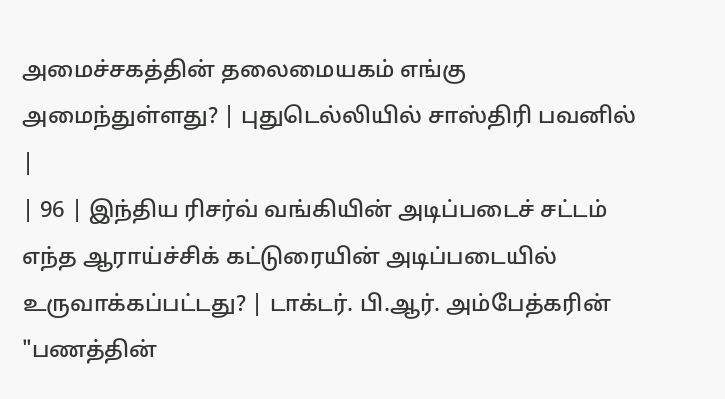அமைச்சகத்தின் தலைமையகம் எங்கு அமைந்துள்ளது? | புதுடெல்லியில் சாஸ்திரி பவனில் |
| 96 | இந்திய ரிசர்வ் வங்கியின் அடிப்படைச் சட்டம் எந்த ஆராய்ச்சிக் கட்டுரையின் அடிப்படையில் உருவாக்கப்பட்டது? | டாக்டர். பி.ஆர். அம்பேத்கரின் "பணத்தின்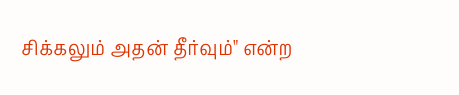சிக்கலும் அதன் தீர்வும்" என்ற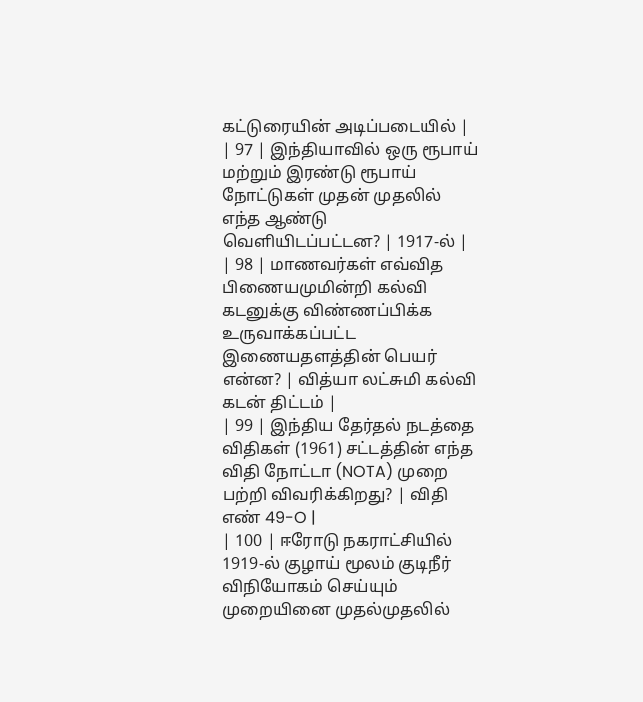கட்டுரையின் அடிப்படையில் |
| 97 | இந்தியாவில் ஒரு ரூபாய் மற்றும் இரண்டு ரூபாய் நோட்டுகள் முதன் முதலில் எந்த ஆண்டு வெளியிடப்பட்டன? | 1917-ல் |
| 98 | மாணவர்கள் எவ்வித பிணையமுமின்றி கல்வி கடனுக்கு விண்ணப்பிக்க உருவாக்கப்பட்ட இணையதளத்தின் பெயர் என்ன? | வித்யா லட்சுமி கல்வி கடன் திட்டம் |
| 99 | இந்திய தேர்தல் நடத்தை விதிகள் (1961) சட்டத்தின் எந்த விதி நோட்டா (NOTA) முறை பற்றி விவரிக்கிறது? | விதி எண் 49-O |
| 100 | ஈரோடு நகராட்சியில் 1919-ல் குழாய் மூலம் குடிநீர் விநியோகம் செய்யும் முறையினை முதல்முதலில்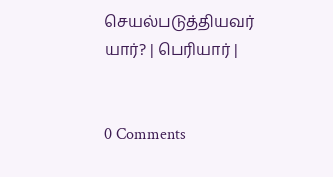செயல்படுத்தியவர் யார்? | பெரியார் |


0 Comments